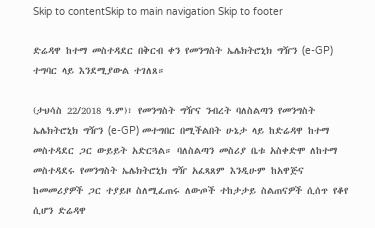Skip to contentSkip to main navigation Skip to footer

ድሬዳዋ ከተማ መስተዳደር በቅርብ ቀን የመንግስት ኤሌክትሮኒክ ግዥን (e-GP) ተግባር ላይ እንደሚያውል ተገለጸ።

(ታህሳስ 22/2018 ዓ.ም)፣ የመንግስት ግዥና ንብረት ባለስልጣን የመንግስት ኤሌክትሮኒክ ግዥን (e-GP) መተግበር በሚችልበት ሁኔታ ላይ ከድሬዳዋ ከተማ መስተዳደር ጋር ውይይት አድርጓል። ባለስልጣን መስሪያ ቤቱ አስቀድሞ ለከተማ መስተዳደሩ የመንግስት ኤሌክትሮኒክ ግዥ አፈጻጸም እንዲሁም ከአዋጅና ከመመሪያዎች ጋር ተያይዞ ስለሚፈጠሩ ለውጦች ተከታታይ ስልጠናዎች ሲሰጥ የቆየ ሲሆን ድሬዳዋ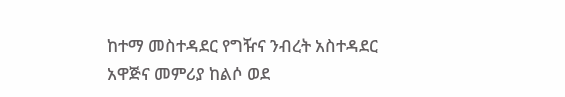ከተማ መስተዳደር የግዥና ንብረት አስተዳደር አዋጅና መምሪያ ከልሶ ወደ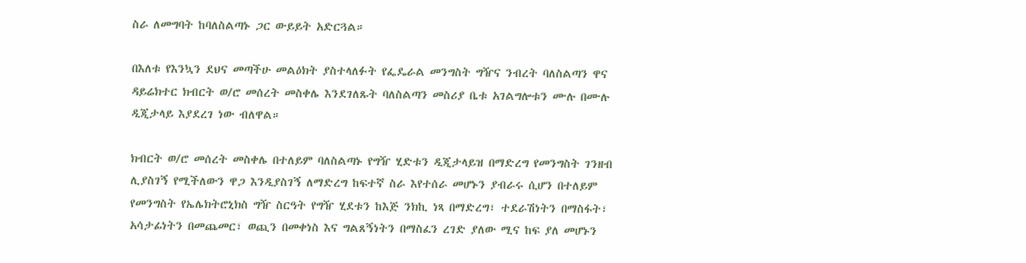ስራ ለመግባት ከባለስልጣኑ ጋር ውይይት አድርጓል።

በእለቱ የእንኳን ደህና መጣችሁ መልዕክት ያስተላለፉት የፌዴራል መንግስት ግዥና ንብረት ባለስልጣን ዋና ዳይሬክተር ክብርት ወ/ሮ መሰረት መስቀሌ እንደገለጹት ባለስልጣን መስሪያ ቤቱ አገልግሎቱን ሙሉ በሙሉ ዲጂታላይ እያደረገ ነው ብለዋል።

ክብርት ወ/ሮ መሰረት መስቀሌ በተለይም ባለስልጣኑ የግዥ ሂድቱን ዲጂታላይዝ በማድረግ የመንግስት ገንዘብ ሊያስገኝ የሚችለውን ዋጋ እንዲያስገኝ ለማድረግ ከፍተኛ ስራ እየተሰራ መሆኑን ያብራሩ ሲሆን በተለይም የመንግስት የኤሌክትሮኒክስ ግዥ ስርዓት የግዥ ሂደቱን ከእጅ ንክኪ ነጻ በማድረግ፣ ተደራሽነትን በማስፋት፣ አሳታፊነትን በመጨመር፣ ወጪን በመቀነስ እና ግልጸኝነትን በማስፈን ረገድ ያለው ሚና ከፍ ያለ መሆኑን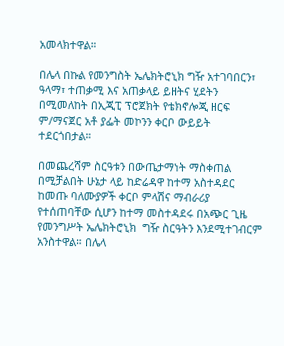አመላክተዋል።

በሌላ በኩል የመንግስት ኤሌክትሮኒክ ግዥ አተገባበርን፣ ዓላማ፣ ተጠቃሚ እና አጠቃላይ ይዘትና ሂደትን በሚመለከት በኢጂፒ ፕሮጀክት የቴክኖሎጂ ዘርፍ ም/ማናጀር አቶ ያፌት መኮንን ቀርቦ ውይይት ተደርጎበታል።

በመጨረሻም ስርዓቱን በውጤታማነት ማስቀጠል በሚቻልበት ሁኔታ ላይ ከድሬዳዋ ከተማ አስተዳደር ከመጡ ባለሙያዎች ቀርቦ ምላሽና ማብራሪያ የተሰጠባቸው ሲሆን ከተማ መስተዳደሩ በአጭር ጊዜ የመንግሥት ኤሌክትሮኒክ  ግዥ ስርዓትን እንደሚተገብርም አንስተዋል። በሌላ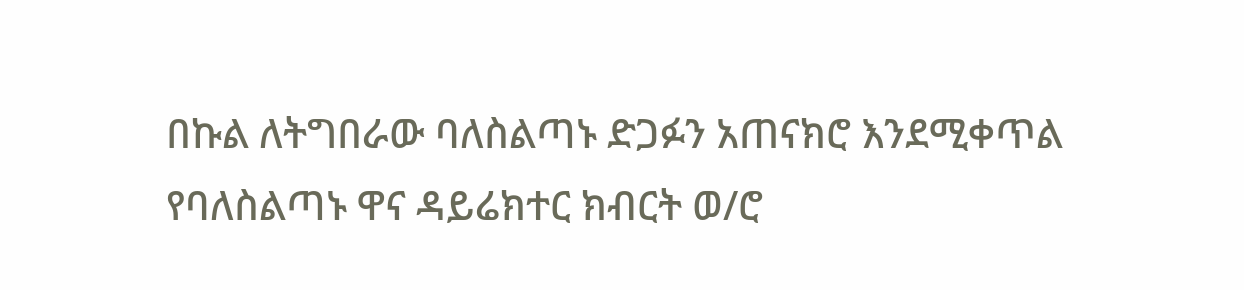በኩል ለትግበራው ባለስልጣኑ ድጋፉን አጠናክሮ እንደሚቀጥል የባለስልጣኑ ዋና ዳይሬክተር ክብርት ወ/ሮ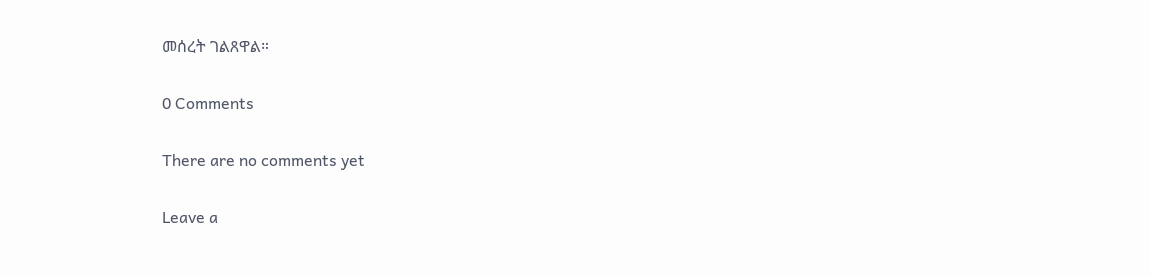መሰረት ገልጸዋል።

0 Comments

There are no comments yet

Leave a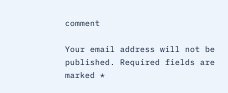comment

Your email address will not be published. Required fields are marked *